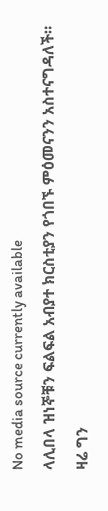No media source currently available
ላሊበላ ዝነኞቹን ፍልፍል አብያተ ክርስቲያን የጎበኙ ምዕመናንን አስተናግዳለች። ዛሬ ግን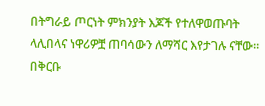በትግራይ ጦርነት ምክንያት እጆች የተለዋወጡባት ላሊበላና ነዋሪዎቿ ጠባሳውን ለማሻር እየታገሉ ናቸው። በቅርቡ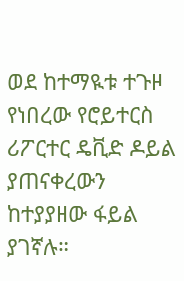ወደ ከተማዪቱ ተጉዞ የነበረው የሮይተርስ ሪፖርተር ዴቪድ ዶይል ያጠናቀረውን ከተያያዘው ፋይል ያገኛሉ።